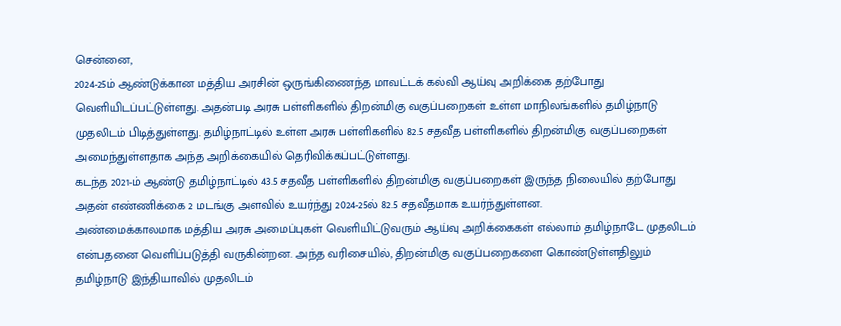சென்னை,
2024-25ம் ஆண்டுக்கான மத்திய அரசின் ஒருங்கிணைந்த மாவட்டக் கல்வி ஆய்வு அறிக்கை தற்போது வெளியிடப்பட்டுள்ளது. அதன்படி அரசு பள்ளிகளில் திறன்மிகு வகுப்பறைகள் உள்ள மாநிலங்களில் தமிழ்நாடு முதலிடம் பிடித்துள்ளது. தமிழ்நாட்டில் உள்ள அரசு பள்ளிகளில் 82.5 சதவீத பள்ளிகளில் திறன்மிகு வகுப்பறைகள் அமைந்துள்ளதாக அந்த அறிக்கையில் தெரிவிக்கப்பட்டுள்ளது.
கடந்த 2021-ம் ஆண்டு தமிழ்நாட்டில் 43.5 சதவீத பள்ளிகளில் திறன்மிகு வகுப்பறைகள் இருந்த நிலையில் தற்போது அதன் எண்ணிக்கை 2 மடங்கு அளவில் உயர்ந்து 2024-25ல் 82.5 சதவீதமாக உயர்ந்துள்ளன.
அண்மைக்காலமாக மத்திய அரசு அமைப்புகள் வெளியிட்டுவரும் ஆய்வு அறிக்கைகள் எல்லாம் தமிழ்நாடே முதலிடம் என்பதனை வெளிப்படுத்தி வருகின்றன. அந்த வரிசையில், திறன்மிகு வகுப்பறைகளை கொண்டுள்ளதிலும் தமிழ்நாடு இந்தியாவில் முதலிடம்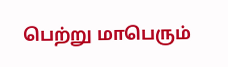பெற்று மாபெரும்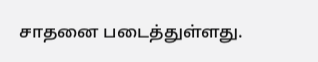சாதனை படைத்துள்ளது.